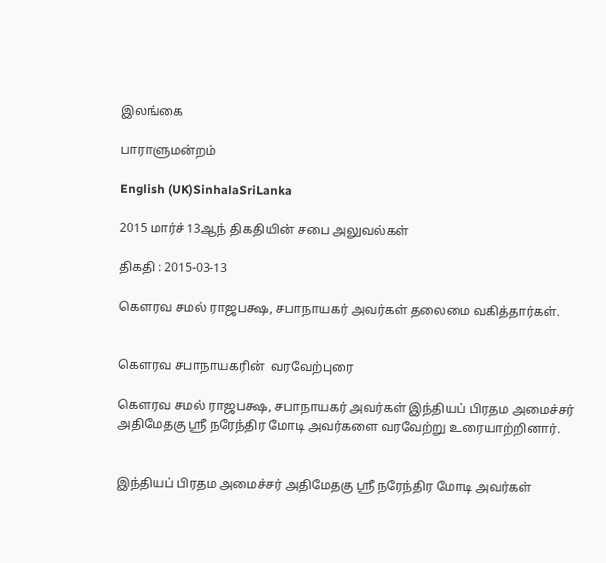இலங்கை

பாராளுமன்றம்

English (UK)SinhalaSriLanka

2015 மார்ச் 13ஆந் திகதியின் சபை அலுவல்கள்

திகதி : 2015-03-13

கௌரவ சமல் ராஜபக்ஷ, சபாநாயகர் அவர்கள் தலைமை வகித்தார்கள்.


கௌரவ சபாநாயகரின்  வரவேற்புரை

கௌரவ சமல் ராஜபக்ஷ, சபாநாயகர் அவர்கள் இந்தியப் பிரதம அமைச்சர் அதிமேதகு ஸ்ரீ நரேந்திர மோடி அவர்களை வரவேற்று உரையாற்றினார்.


இந்தியப் பிரதம அமைச்சர் அதிமேதகு ஸ்ரீ நரேந்திர மோடி அவர்கள்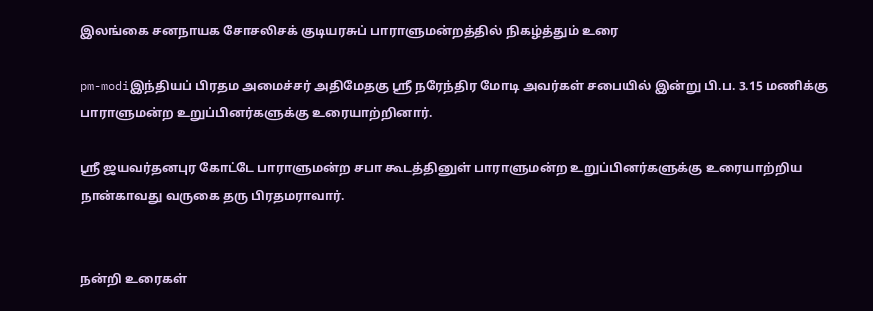இலங்கை சனநாயக சோசலிசக் குடியரசுப் பாராளுமன்றத்தில் நிகழ்த்தும் உரை

pm-modiஇந்தியப் பிரதம அமைச்சர் அதிமேதகு ஸ்ரீ நரேந்திர மோடி அவர்கள் சபையில் இன்று பி.ப. 3.15 மணிக்கு பாராளுமன்ற உறுப்பினர்களுக்கு உரையாற்றினார்.

ஸ்ரீ ஜயவர்தனபுர கோட்டே பாராளுமன்ற சபா கூடத்தினுள் பாராளுமன்ற உறுப்பினர்களுக்கு உரையாற்றிய நான்காவது வருகை தரு பிரதமராவார்.


நன்றி உரைகள்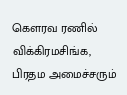கௌரவ ரணில் விக்கிரமசிங்க, பிரதம அமைச்சரும்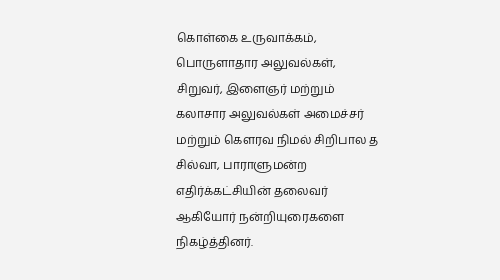கொள்கை உருவாக்கம், பொருளாதார அலுவல்கள், சிறுவர், இளைஞர் மற்றும் கலாசார அலுவல்கள் அமைச்சர் மற்றும் கௌரவ நிமல் சிறிபால த சில்வா, பாராளுமன்ற எதிர்க்கட்சியின் தலைவர் ஆகியோர் நன்றியுரைகளை நிகழ்த்தினர்.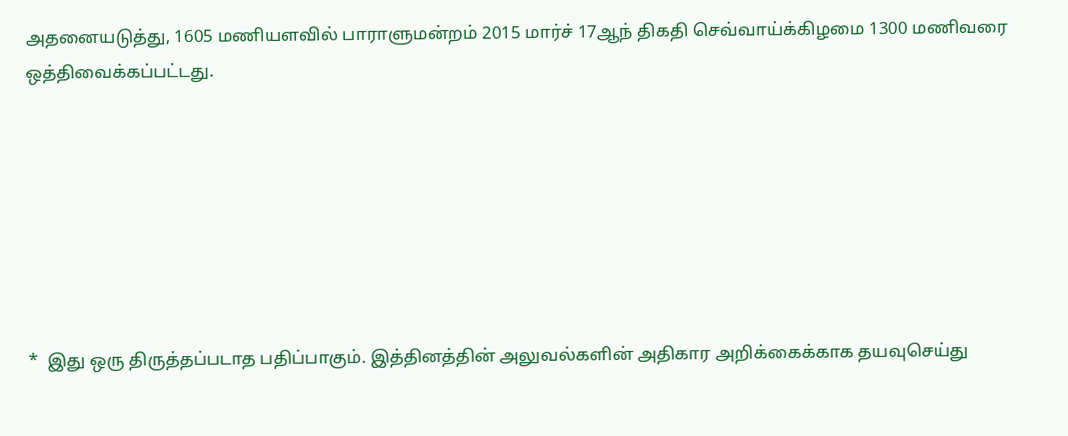அதனையடுத்து, 1605 மணியளவில் பாராளுமன்றம் 2015 மார்ச் 17ஆந் திகதி செவ்வாய்க்கிழமை 1300 மணிவரை ஒத்திவைக்கப்பட்டது.







*  இது ஒரு திருத்தப்படாத பதிப்பாகும். இத்தினத்தின் அலுவல்களின் அதிகார அறிக்கைக்காக தயவுசெய்து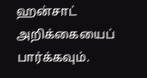ஹன்சாட் அறிக்கையைப் பார்க்கவும்.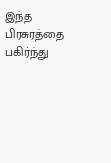இந்த பிரசுரத்தை பகிர்ந்து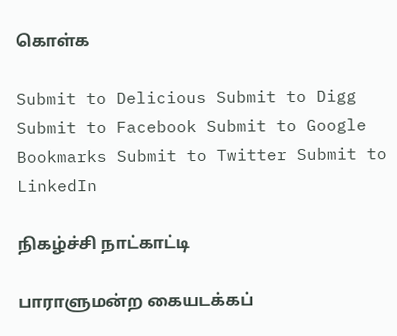கொள்க

Submit to Delicious Submit to Digg Submit to Facebook Submit to Google Bookmarks Submit to Twitter Submit to LinkedIn

நிகழ்ச்சி நாட்காட்டி

பாராளுமன்ற கையடக்கப்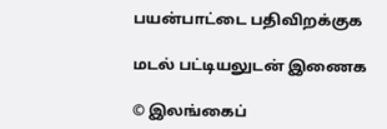பயன்பாட்டை பதிவிறக்குக

மடல் பட்டியலுடன் இணைக

© இலங்கைப்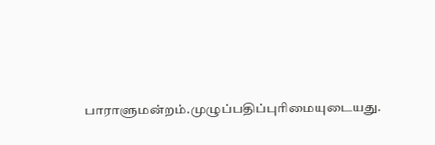பாராளுமன்றம்.முழுப்பதிப்புரிமையுடையது.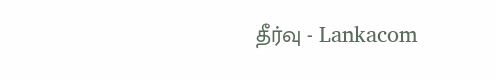தீர்வு - Lankacom